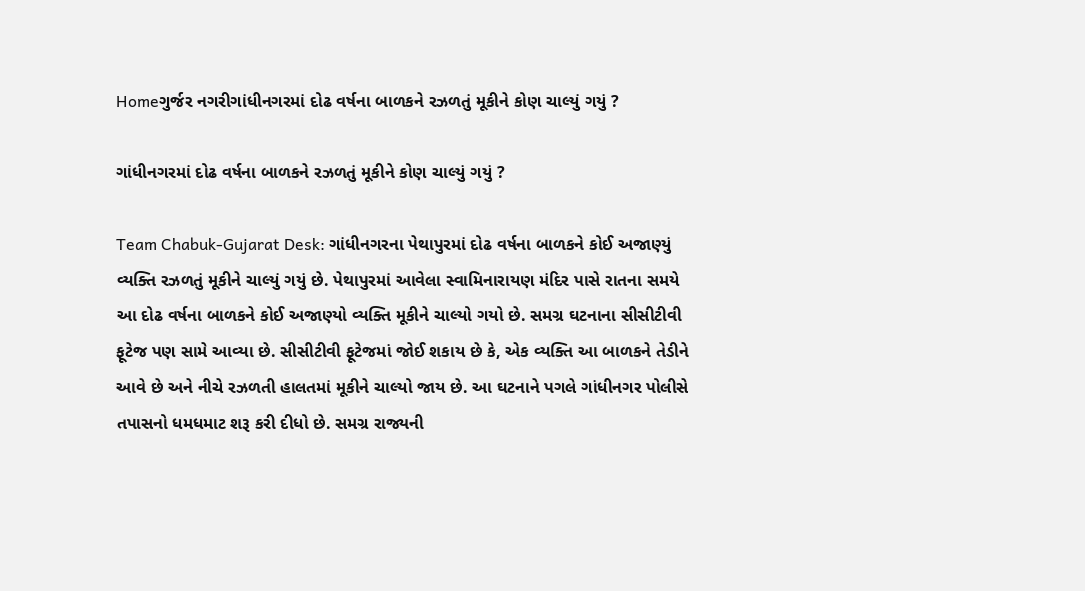Homeગુર્જર નગરીગાંધીનગરમાં દોઢ વર્ષના બાળકને રઝળતું મૂકીને કોણ ચાલ્યું ગયું ?

ગાંધીનગરમાં દોઢ વર્ષના બાળકને રઝળતું મૂકીને કોણ ચાલ્યું ગયું ?

Team Chabuk-Gujarat Desk: ગાંધીનગરના પેથાપુરમાં દોઢ વર્ષના બાળકને કોઈ અજાણ્યું વ્યક્તિ રઝળતું મૂકીને ચાલ્યું ગયું છે. પેથાપુરમાં આવેલા સ્વામિનારાયણ મંદિર પાસે રાતના સમયે આ દોઢ વર્ષના બાળકને કોઈ અજાણ્યો વ્યક્તિ મૂકીને ચાલ્યો ગયો છે. સમગ્ર ઘટનાના સીસીટીવી ફૂટેજ પણ સામે આવ્યા છે. સીસીટીવી ફૂટેજમાં જોઈ શકાય છે કે, એક વ્યક્તિ આ બાળકને તેડીને આવે છે અને નીચે રઝળતી હાલતમાં મૂકીને ચાલ્યો જાય છે. આ ઘટનાને પગલે ગાંધીનગર પોલીસે તપાસનો ધમધમાટ શરૂ કરી દીધો છે. સમગ્ર રાજ્યની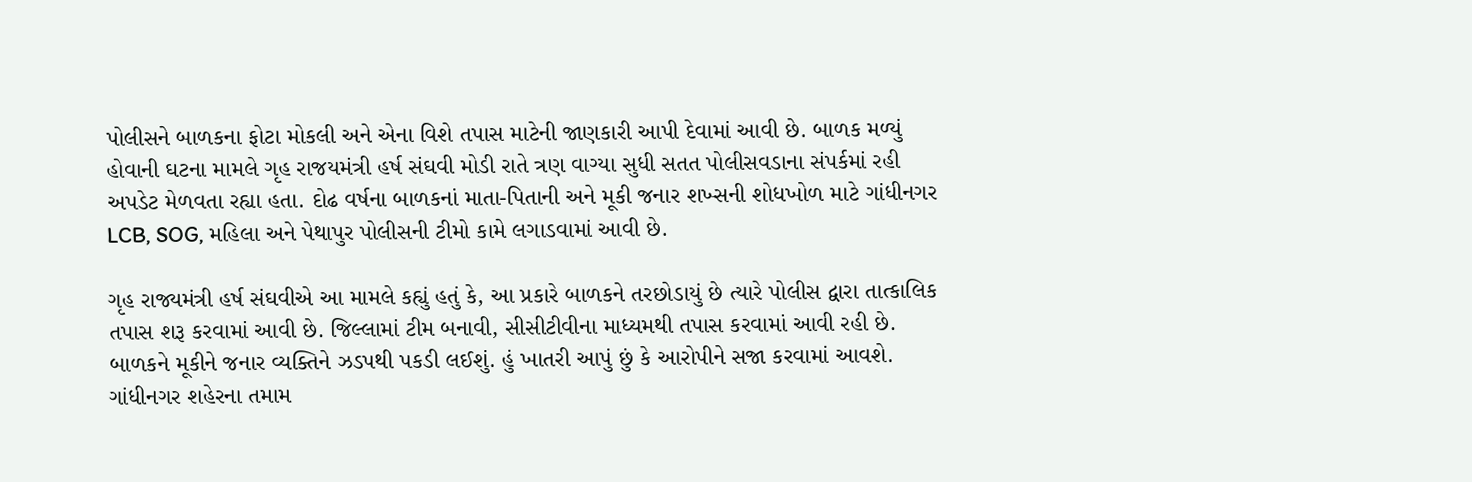પોલીસને બાળકના ફોટા મોકલી અને એના વિશે તપાસ માટેની જાણકારી આપી દેવામાં આવી છે. બાળક મળ્યું હોવાની ઘટના મામલે ગૃહ રાજયમંત્રી હર્ષ સંઘવી મોડી રાતે ત્રણ વાગ્યા સુધી સતત પોલીસવડાના સંપર્કમાં રહી અપડેટ મેળવતા રહ્યા હતા. દોઢ વર્ષના બાળકનાં માતા-પિતાની અને મૂકી જનાર શખ્સની શોધખોળ માટે ગાંધીનગર LCB, SOG, મહિલા અને પેથાપુર પોલીસની ટીમો કામે લગાડવામાં આવી છે.

ગૃહ રાજ્યમંત્રી હર્ષ સંઘવીએ આ મામલે કહ્યું હતું કે, આ પ્રકારે બાળકને તરછોડાયું છે ત્યારે પોલીસ દ્વારા તાત્કાલિક તપાસ શરૂ કરવામાં આવી છે. જિલ્લામાં ટીમ બનાવી, સીસીટીવીના માધ્યમથી તપાસ કરવામાં આવી રહી છે. બાળકને મૂકીને જનાર વ્યક્તિને ઝડપથી પકડી લઈશું. હું ખાતરી આપું છું કે આરોપીને સજા કરવામાં આવશે. ગાંધીનગર શહેરના તમામ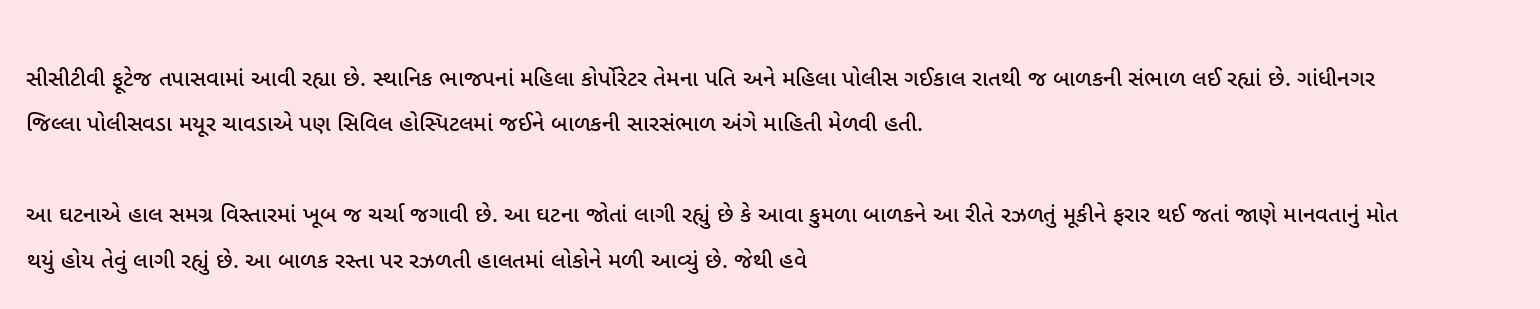સીસીટીવી ફૂટેજ તપાસવામાં આવી રહ્યા છે. સ્થાનિક ભાજપનાં મહિલા કોર્પોરેટર તેમના પતિ અને મહિલા પોલીસ ગઈકાલ રાતથી જ બાળકની સંભાળ લઈ રહ્યાં છે. ગાંધીનગર જિલ્લા પોલીસવડા મયૂર ચાવડાએ પણ સિવિલ હોસ્પિટલમાં જઈને બાળકની સારસંભાળ અંગે માહિતી મેળવી હતી.

આ ઘટનાએ હાલ સમગ્ર વિસ્તારમાં ખૂબ જ ચર્ચા જગાવી છે. આ ઘટના જોતાં લાગી રહ્યું છે કે આવા કુમળા બાળકને આ રીતે રઝળતું મૂકીને ફરાર થઈ જતાં જાણે માનવતાનું મોત થયું હોય તેવું લાગી રહ્યું છે. આ બાળક રસ્તા પર રઝળતી હાલતમાં લોકોને મળી આવ્યું છે. જેથી હવે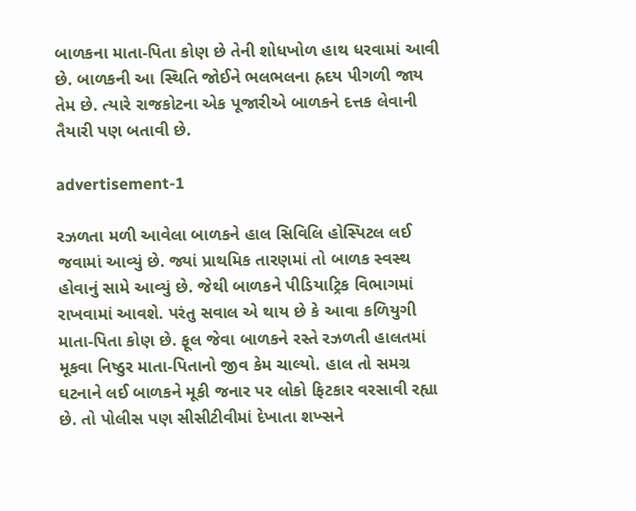બાળકના માતા-પિતા કોણ છે તેની શોધખોળ હાથ ધરવામાં આવી છે. બાળકની આ સ્થિતિ જોઈને ભલભલના હ્રદય પીગળી જાય તેમ છે. ત્યારે રાજકોટના એક પૂજારીએ બાળકને દત્તક લેવાની તૈયારી પણ બતાવી છે.

advertisement-1

રઝળતા મળી આવેલા બાળકને હાલ સિવિલિ હોસ્પિટલ લઈ જવામાં આવ્યું છે. જ્યાં પ્રાથમિક તારણમાં તો બાળક સ્વસ્થ હોવાનું સામે આવ્યું છે. જેથી બાળકને પીડિયાટ્રિક વિભાગમાં રાખવામાં આવશે. પરંતુ સવાલ એ થાય છે કે આવા કળિયુગી માતા-પિતા કોણ છે. ફૂલ જેવા બાળકને રસ્તે રઝળતી હાલતમાં મૂકવા નિષ્ઠુર માતા-પિતાનો જીવ કેમ ચાલ્યો. હાલ તો સમગ્ર ઘટનાને લઈ બાળકને મૂકી જનાર પર લોકો ફિટકાર વરસાવી રહ્યા છે. તો પોલીસ પણ સીસીટીવીમાં દેખાતા શખ્સને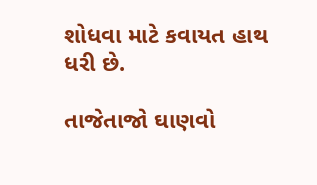શોધવા માટે કવાયત હાથ ધરી છે.

તાજેતાજો ઘાણવો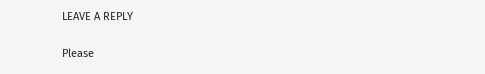LEAVE A REPLY

Please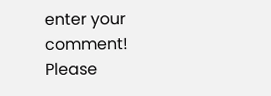enter your comment!
Please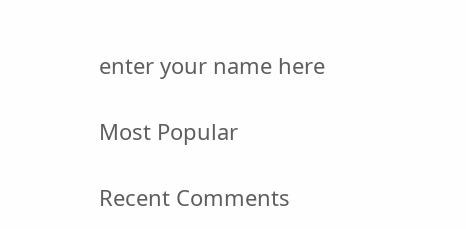enter your name here

Most Popular

Recent Comments